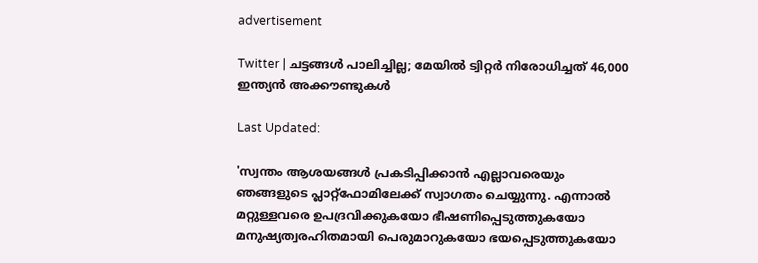advertisement

Twitter | ചട്ടങ്ങൾ പാലിച്ചില്ല; മേയിൽ ട്വിറ്റർ നിരോധിച്ചത് 46,000 ഇന്ത്യൻ അക്കൗണ്ടുകൾ

Last Updated:

'സ്വന്തം ആശയങ്ങള്‍ പ്രകടിപ്പിക്കാന്‍ എല്ലാവരെയും ഞങ്ങളുടെ പ്ലാറ്റ്ഫോമിലേക്ക് സ്വാഗതം ചെയ്യുന്നു. എന്നാൽ മറ്റുള്ളവരെ ഉപദ്രവിക്കുകയോ ഭീഷണിപ്പെടുത്തുകയോ മനുഷ്യത്വരഹിതമായി പെരുമാറുകയോ ഭയപ്പെടുത്തുകയോ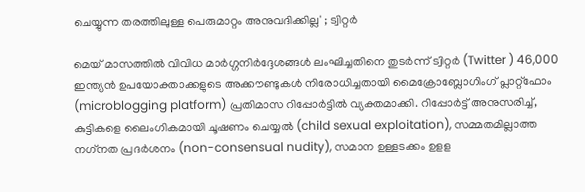ചെയ്യുന്ന തരത്തിലുള്ള പെരുമാറ്റം അനുവദിക്കില്ല' ; ട്വിറ്റര്‍

മെയ് മാസത്തില്‍ വിവിധ മാര്‍ഗ്ഗനിര്‍ദ്ദേശങ്ങള്‍ ലംഘിച്ചതിനെ തുടര്‍ന്ന്‌ ട്വിറ്റര്‍ (Twitter ) 46,000 ഇന്ത്യന്‍ ഉപയോക്താക്കളുടെ അക്കൗണ്ടുകള്‍ നിരോധിച്ചതായി മൈക്രോബ്ലോഗിംഗ് പ്ലാറ്റ്ഫോം (microblogging platform) പ്രതിമാസ റിപ്പോര്‍ട്ടില്‍ വ്യക്തമാക്കി. റിപ്പോര്‍ട്ട് അനുസരിച്ച്, കുട്ടികളെ ലൈംഗികമായി ചൂഷണം ചെയ്യല്‍ (child sexual exploitation), സമ്മതമില്ലാത്ത നഗ്‌നത പ്രദര്‍ശനം (non-consensual nudity), സമാന ഉള്ളടക്കം ഉളള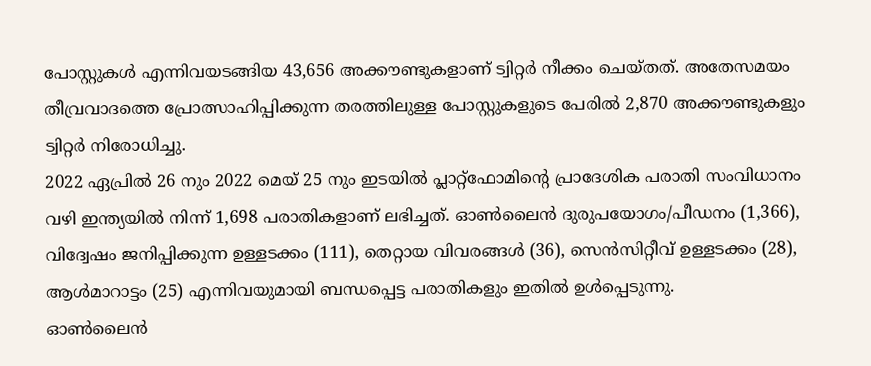പോസ്റ്റുകള്‍ എന്നിവയടങ്ങിയ 43,656 അക്കൗണ്ടുകളാണ് ട്വിറ്റര്‍ നീക്കം ചെയ്തത്. അതേസമയം തീവ്രവാദത്തെ പ്രോത്സാഹിപ്പിക്കുന്ന തരത്തിലുള്ള പോസ്റ്റുകളുടെ പേരില്‍ 2,870 അക്കൗണ്ടുകളും ട്വിറ്റര്‍ നിരോധിച്ചു.
2022 ഏപ്രില്‍ 26 നും 2022 മെയ് 25 നും ഇടയില്‍ പ്ലാറ്റ്ഫോമിന്റെ പ്രാദേശിക പരാതി സംവിധാനം വഴി ഇന്ത്യയില്‍ നിന്ന് 1,698 പരാതികളാണ് ലഭിച്ചത്. ഓണ്‍ലൈന്‍ ദുരുപയോഗം/പീഡനം (1,366), വിദ്വേഷം ജനിപ്പിക്കുന്ന ഉള്ളടക്കം (111), തെറ്റായ വിവരങ്ങൾ (36), സെന്‍സിറ്റീവ് ഉള്ളടക്കം (28), ആള്‍മാറാട്ടം (25) എന്നിവയുമായി ബന്ധപ്പെട്ട പരാതികളും ഇതില്‍ ഉള്‍പ്പെടുന്നു.
ഓണ്‍ലൈന്‍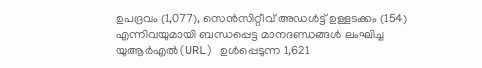ഉപദ്രവം (1,077), സെന്‍സിറ്റീവ് അഡൾട്ട് ഉള്ളടക്കം (154) എന്നിവയുമായി ബന്ധപ്പെട്ട മാനദണ്ഡങ്ങള്‍ ലംഘിച്ച യുആര്‍എല്‍(URL) ഉള്‍പ്പെടുന്ന 1,621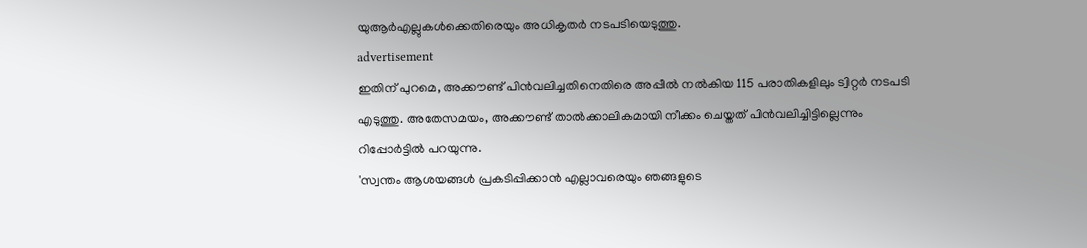യുആര്‍എല്ലുകള്‍ക്കെതിരെയും അധികൃതര്‍ നടപടിയെടുത്തു.
advertisement
ഇതിന് പുറമെ, അക്കൗണ്ട് പിന്‍വലിച്ചതിനെതിരെ അപ്പീല്‍ നല്‍കിയ 115 പരാതികളിലും ട്വിറ്റര്‍ നടപടി എടുത്തു. അതേസമയം, അക്കൗണ്ട് താല്‍ക്കാലികമായി നീക്കം ചെയ്തത് പിന്‍വലിച്ചിട്ടില്ലെന്നും റിപ്പോര്‍ട്ടിൽ പറയുന്നു.
'സ്വന്തം ആശയങ്ങള്‍ പ്രകടിപ്പിക്കാന്‍ എല്ലാവരെയും ഞങ്ങളുടെ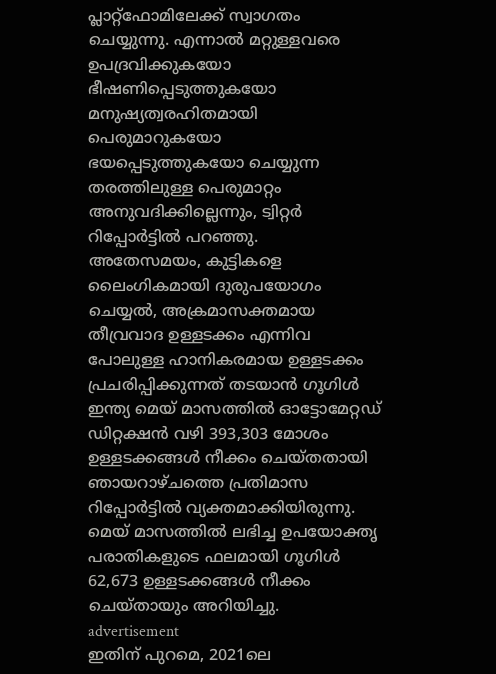പ്ലാറ്റ്ഫോമിലേക്ക് സ്വാഗതം ചെയ്യുന്നു. എന്നാൽ മറ്റുള്ളവരെ ഉപദ്രവിക്കുകയോ ഭീഷണിപ്പെടുത്തുകയോ മനുഷ്യത്വരഹിതമായി പെരുമാറുകയോ ഭയപ്പെടുത്തുകയോ ചെയ്യുന്ന തരത്തിലുള്ള പെരുമാറ്റം അനുവദിക്കില്ലെന്നും, ട്വിറ്റര്‍ റിപ്പോര്‍ട്ടില്‍ പറഞ്ഞു.
അതേസമയം, കുട്ടികളെ ലൈംഗികമായി ദുരുപയോഗം ചെയ്യല്‍, അക്രമാസക്തമായ തീവ്രവാദ ഉള്ളടക്കം എന്നിവ പോലുള്ള ഹാനികരമായ ഉള്ളടക്കം പ്രചരിപ്പിക്കുന്നത് തടയാന്‍ ഗൂഗിള്‍ ഇന്ത്യ മെയ് മാസത്തില്‍ ഓട്ടോമേറ്റഡ് ഡിറ്റക്ഷന്‍ വഴി 393,303 മോശം ഉള്ളടക്കങ്ങള്‍ നീക്കം ചെയ്തതായി ഞായറാഴ്ചത്തെ പ്രതിമാസ റിപ്പോര്‍ട്ടിൽ വ്യക്തമാക്കിയിരുന്നു. മെയ് മാസത്തില്‍ ലഭിച്ച ഉപയോക്തൃ പരാതികളുടെ ഫലമായി ഗൂഗിള്‍ 62,673 ഉള്ളടക്കങ്ങൾ നീക്കം ചെയ്തായും അറിയിച്ചു.
advertisement
ഇതിന് പുറമെ, 2021ലെ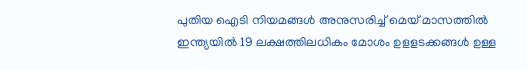പുതിയ ഐടി നിയമങ്ങള്‍ അനുസരിച്ച് മെയ് മാസത്തില്‍ ഇന്ത്യയില്‍ 19 ലക്ഷത്തിലധികം മോശം ഉളളടക്കങ്ങള്‍ ഉള്ള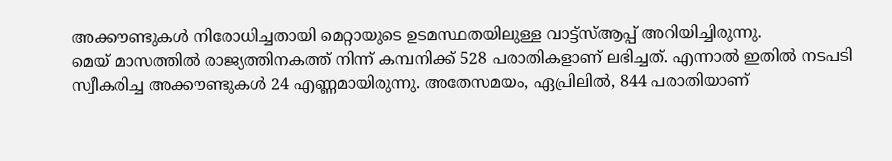അക്കൗണ്ടുകള്‍ നിരോധിച്ചതായി മെറ്റായുടെ ഉടമസ്ഥതയിലുള്ള വാട്ട്സ്ആപ്പ് അറിയിച്ചിരുന്നു.
മെയ് മാസത്തില്‍ രാജ്യത്തിനകത്ത് നിന്ന് കമ്പനിക്ക് 528 പരാതികളാണ് ലഭിച്ചത്. എന്നാല്‍ ഇതില്‍ നടപടി സ്വീകരിച്ച അക്കൗണ്ടുകള്‍ 24 എണ്ണമായിരുന്നു. അതേസമയം, ഏപ്രിലില്‍, 844 പരാതിയാണ്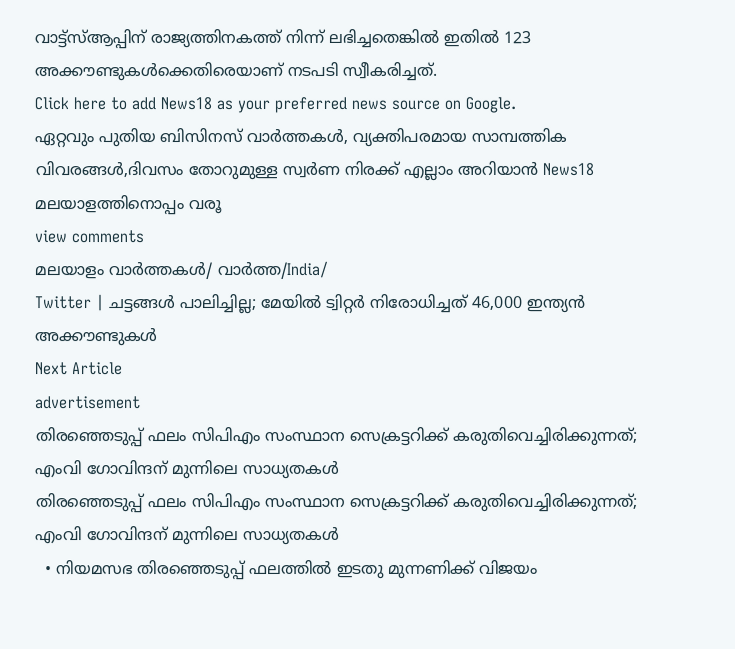വാട്ട്സ്ആപ്പിന് രാജ്യത്തിനകത്ത് നിന്ന് ലഭിച്ചതെങ്കില്‍ ഇതില്‍ 123 അക്കൗണ്ടുകള്‍ക്കെതിരെയാണ് നടപടി സ്വീകരിച്ചത്.
Click here to add News18 as your preferred news source on Google.
ഏറ്റവും പുതിയ ബിസിനസ് വാർത്തകൾ, വ്യക്തിപരമായ സാമ്പത്തിക വിവരങ്ങൾ,ദിവസം തോറുമുള്ള സ്വർണ നിരക്ക് എല്ലാം അറിയാൻ News18 മലയാളത്തിനൊപ്പം വരൂ
view comments
മലയാളം വാർത്തകൾ/ വാർത്ത/India/
Twitter | ചട്ടങ്ങൾ പാലിച്ചില്ല; മേയിൽ ട്വിറ്റർ നിരോധിച്ചത് 46,000 ഇന്ത്യൻ അക്കൗണ്ടുകൾ
Next Article
advertisement
തിരഞ്ഞെടുപ്പ് ഫലം സിപിഎം സംസ്ഥാന സെക്രട്ടറിക്ക് കരുതിവെച്ചിരിക്കുന്നത്; എംവി ഗോവിന്ദന് മുന്നിലെ സാധ്യതകൾ
തിരഞ്ഞെടുപ്പ് ഫലം സിപിഎം സംസ്ഥാന സെക്രട്ടറിക്ക് കരുതിവെച്ചിരിക്കുന്നത്; എംവി ഗോവിന്ദന് മുന്നിലെ സാധ്യതകൾ
  • നിയമസഭ തിരഞ്ഞെടുപ്പ് ഫലത്തിൽ ഇടതു മുന്നണിക്ക് വിജയം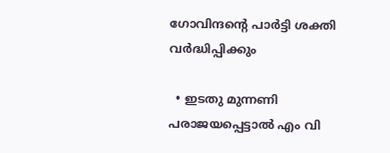ഗോവിന്ദന്റെ പാർട്ടി ശക്തി വർദ്ധിപ്പിക്കും

  • ഇടതു മുന്നണി പരാജയപ്പെട്ടാൽ എം വി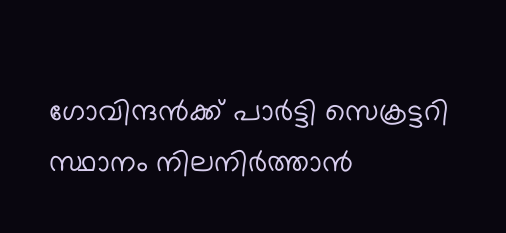ഗോവിന്ദൻക്ക് പാർട്ടി സെക്രട്ടറി സ്ഥാനം നിലനിർത്താൻ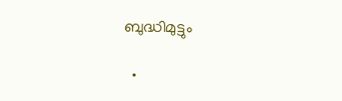ബുദ്ധിമുട്ടും

  •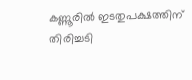കണ്ണൂരിൽ ഇടതുപക്ഷത്തിന് തിരിച്ചടി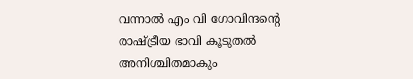വന്നാൽ എം വി ഗോവിന്ദന്റെ രാഷ്ട്രീയ ഭാവി കൂടുതൽ അനിശ്ചിതമാകും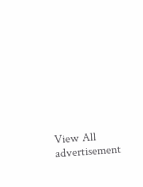View All
advertisement